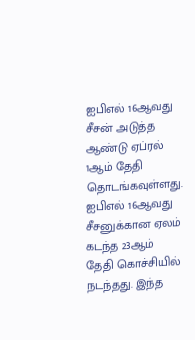ஐபிஎல் 16ஆவது சீசன் அடுத்த ஆண்டு ஏப்ரல் 1ஆம் தேதி தொடங்கவுள்ளது. ஐபிஎல் 16ஆவது சீசனுக்கான ஏலம் கடந்த 23ஆம் தேதி கொச்சியில் நடந்தது. இந்த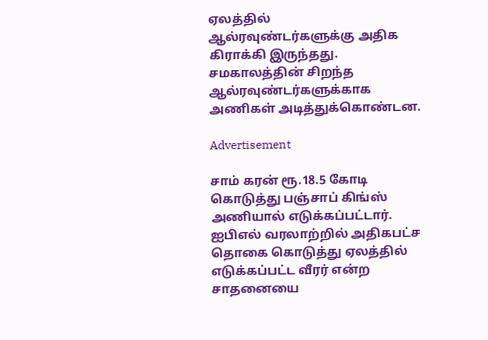ஏலத்தில் ஆல்ரவுண்டர்களுக்கு அதிக கிராக்கி இருந்தது. சமகாலத்தின் சிறந்த ஆல்ரவுண்டர்களுக்காக அணிகள் அடித்துக்கொண்டன.

Advertisement

சாம் கரன் ரூ.18.5 கோடி கொடுத்து பஞ்சாப் கிங்ஸ் அணியால் எடுக்கப்பட்டார். ஐபிஎல் வரலாற்றில் அதிகபட்ச தொகை கொடுத்து ஏலத்தில் எடுக்கப்பட்ட வீரர் என்ற சாதனையை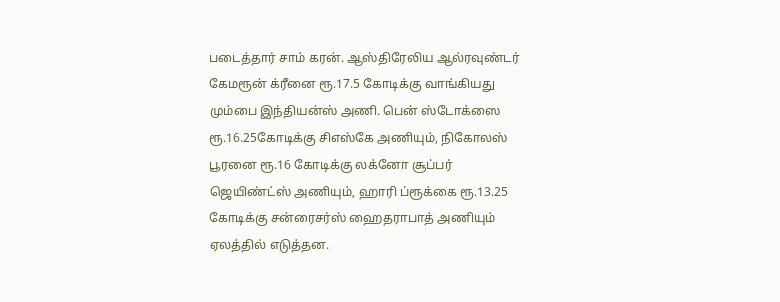படைத்தார் சாம் கரன். ஆஸ்திரேலிய ஆல்ரவுண்டர் கேமரூன் க்ரீனை ரூ.17.5 கோடிக்கு வாங்கியது மும்பை இந்தியன்ஸ் அணி. பென் ஸ்டோக்ஸை ரூ.16.25கோடிக்கு சிஎஸ்கே அணியும், நிகோலஸ் பூரனை ரூ.16 கோடிக்கு லக்னோ சூப்பர் ஜெயிண்ட்ஸ் அணியும், ஹாரி ப்ரூக்கை ரூ.13.25 கோடிக்கு சன்ரைசர்ஸ் ஹைதராபாத் அணியும் ஏலத்தில் எடுத்தன.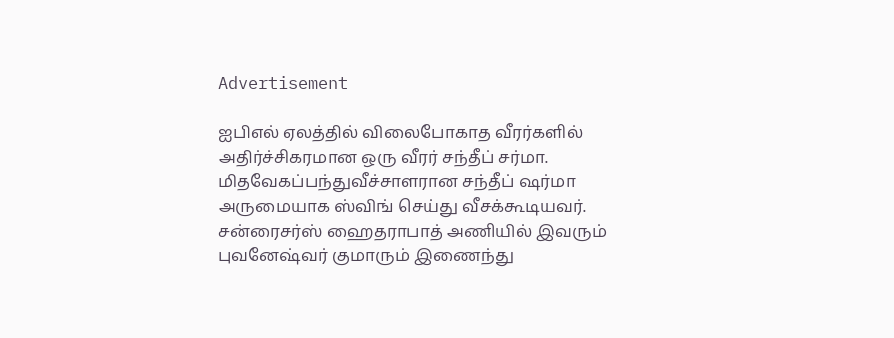Advertisement

ஐபிஎல் ஏலத்தில் விலைபோகாத வீரர்களில் அதிர்ச்சிகரமான ஒரு வீரர் சந்தீப் சர்மா. மிதவேகப்பந்துவீச்சாளரான சந்தீப் ஷர்மா அருமையாக ஸ்விங் செய்து வீசக்கூடியவர். சன்ரைசர்ஸ் ஹைதராபாத் அணியில் இவரும் புவனேஷ்வர் குமாரும் இணைந்து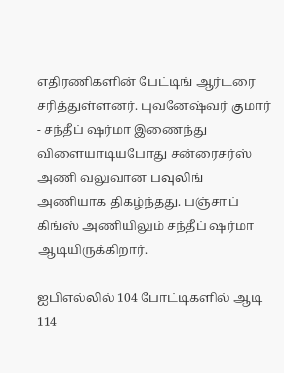எதிரணிகளின் பேட்டிங் ஆர்டரை சரித்துள்ளனர். புவனேஷ்வர் குமார் - சந்தீப் ஷர்மா இணைந்து விளையாடியபோது சன்ரைசர்ஸ் அணி வலுவான பவுலிங் அணியாக திகழ்ந்தது. பஞ்சாப் கிங்ஸ் அணியிலும் சந்தீப் ஷர்மா ஆடியிருக்கிறார்.

ஐபிஎல்லில் 104 போட்டிகளில் ஆடி 114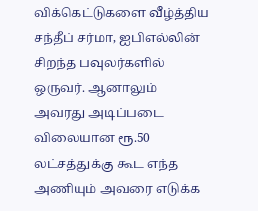விக்கெட்டுகளை வீழ்த்திய சந்தீப் சர்மா, ஐபிஎல்லின் சிறந்த பவுலர்களில் ஒருவர். ஆனாலும் அவரது அடிப்படை விலையான ரூ.50 லட்சத்துக்கு கூட எந்த அணியும் அவரை எடுக்க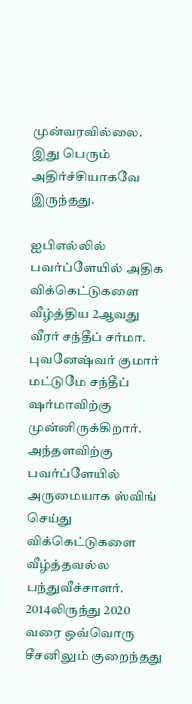முன்வரவில்லை. இது பெரும் அதிர்ச்சியாகவே இருந்தது.

ஐபிஎல்லில் பவர்ப்ளேயில் அதிக விக்கெட்டுகளை வீழ்த்திய 2ஆவது வீரர் சந்தீப் சர்மா. புவனேஷ்வர் குமார் மட்டுமே சந்தீப் ஷர்மாவிற்கு முன்னிருக்கிறார். அந்தளவிற்கு பவர்ப்ளேயில் அருமையாக ஸ்விங் செய்து விக்கெட்டுகளை வீழ்த்தவல்ல பந்துவீச்சாளர். 2014லிருந்து 2020 வரை ஒவ்வொரு சீசனிலும் குறைந்தது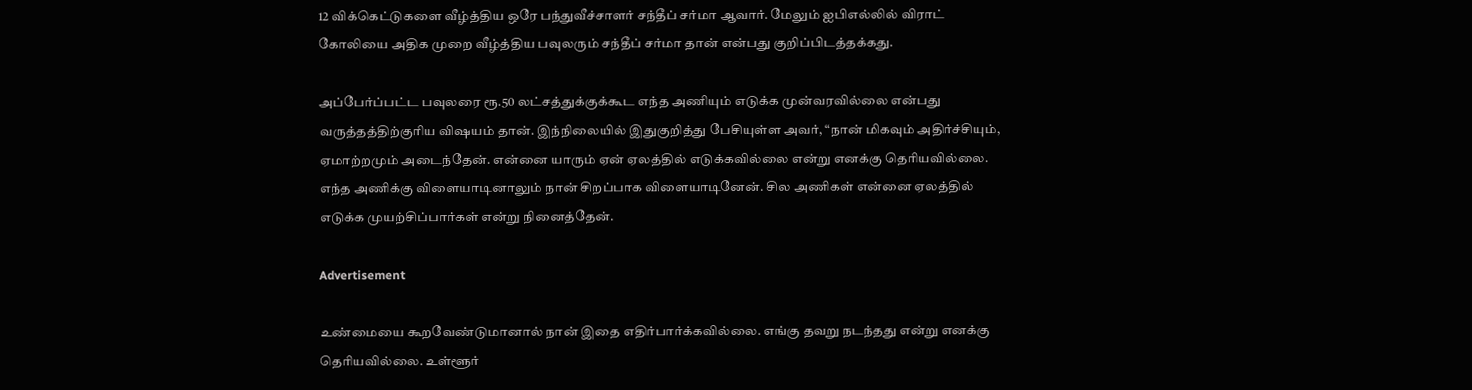12 விக்கெட்டுகளை வீழ்த்திய ஒரே பந்துவீச்சாளர் சந்தீப் சர்மா ஆவார். மேலும் ஐபிஎல்லில் விராட் கோலியை அதிக முறை வீழ்த்திய பவுலரும் சந்தீப் சர்மா தான் என்பது குறிப்பிடத்தக்கது.

அப்பேர்ப்பட்ட பவுலரை ரூ.50 லட்சத்துக்குக்கூட எந்த அணியும் எடுக்க முன்வரவில்லை என்பது வருத்தத்திற்குரிய விஷயம் தான். இந்நிலையில் இதுகுறித்து பேசியுள்ள அவர், “நான் மிகவும் அதிர்ச்சியும், ஏமாற்றமும் அடைந்தேன். என்னை யாரும் ஏன் ஏலத்தில் எடுக்கவில்லை என்று எனக்கு தெரியவில்லை. எந்த அணிக்கு விளையாடினாலும் நான் சிறப்பாக விளையாடினேன். சில அணிகள் என்னை ஏலத்தில் எடுக்க முயற்சிப்பார்கள் என்று நினைத்தேன்.

Advertisement

உண்மையை கூறவேண்டுமானால் நான் இதை எதிர்பார்க்கவில்லை. எங்கு தவறு நடந்தது என்று எனக்கு தெரியவில்லை. உள்ளூர்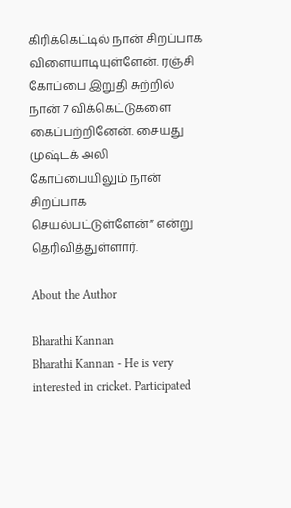கிரிக்கெட்டில் நான் சிறப்பாக விளையாடியுள்ளேன். ரஞ்சி கோப்பை இறுதி சுற்றில் நான் 7 விக்கெட்டுகளை கைப்பற்றினேன். சையது முஷ்டக் அலி கோப்பையிலும் நான் சிறப்பாக செயல்பட்டுள்ளேன்” என்று தெரிவித்துள்ளார்.

About the Author

Bharathi Kannan
Bharathi Kannan - He is very interested in cricket. Participated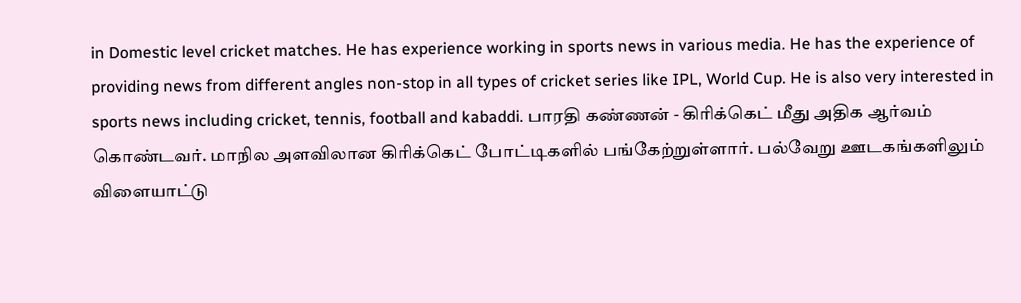in Domestic level cricket matches. He has experience working in sports news in various media. He has the experience of providing news from different angles non-stop in all types of cricket series like IPL, World Cup. He is also very interested in sports news including cricket, tennis, football and kabaddi. பாரதி கண்ணன் - கிரிக்கெட் மீது அதிக ஆர்வம் கொண்டவர். மாநில அளவிலான கிரிக்கெட் போட்டிகளில் பங்கேற்றுள்ளார். பல்வேறு ஊடகங்களிலும் விளையாட்டு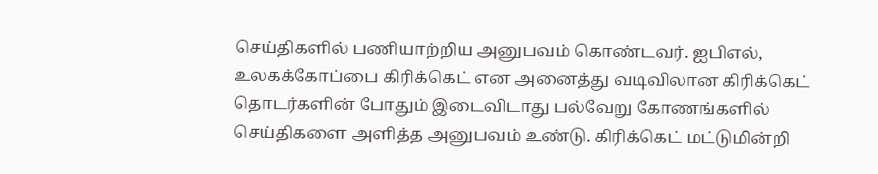செய்திகளில் பணியாற்றிய அனுபவம் கொண்டவர். ஐபிஎல், உலகக்கோப்பை கிரிக்கெட் என அனைத்து வடிவிலான கிரிக்கெட் தொடர்களின் போதும் இடைவிடாது பல்வேறு கோணங்களில் செய்திகளை அளித்த அனுபவம் உண்டு. கிரிக்கெட் மட்டுமின்றி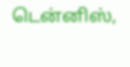டென்னிஸ்,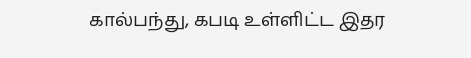கால்பந்து, கபடி உள்ளிட்ட இதர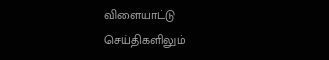விளையாட்டு செய்திகளிலும்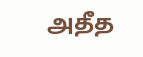அதீத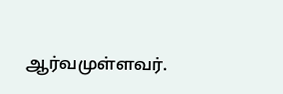ஆர்வமுள்ளவர்.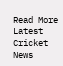Read More
Latest Cricket News